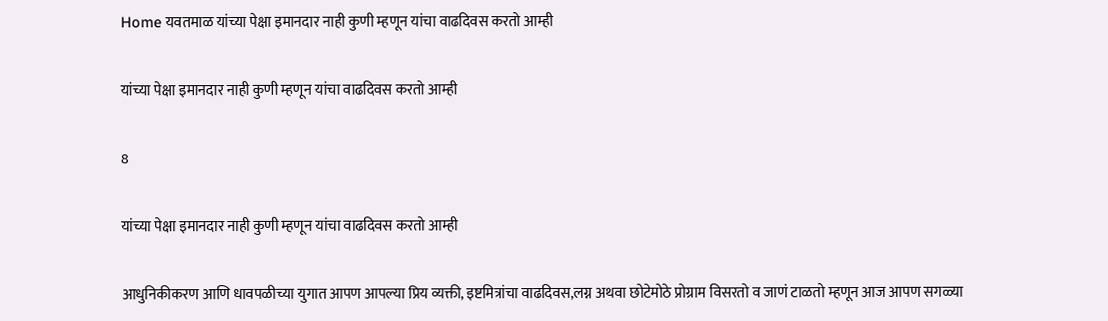Home यवतमाळ यांच्या पेक्षा इमानदार नाही कुणी म्हणून यांचा वाढदिवस करतो आम्ही

यांच्या पेक्षा इमानदार नाही कुणी म्हणून यांचा वाढदिवस करतो आम्ही

8

यांच्या पेक्षा इमानदार नाही कुणी म्हणून यांचा वाढदिवस करतो आम्ही

आधुनिकीकरण आणि धावपळीच्या युगात आपण आपल्या प्रिय व्यक्ती, इष्टमित्रांचा वाढदिवस,लग्न अथवा छोटेमोठे प्रोग्राम विसरतो व जाणं टाळतो म्हणून आज आपण सगळ्या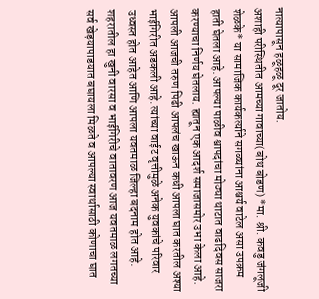नात्यापासून हळूहळू दूर जातोय.
अशाही परीस्थितीत आमच्या गावाच्या(बोथ बोडण) *मा. श्री. कवडु जंगलूजी शेळके* या सामाजिक कार्यकर्त्याने सगळ्यांना आश्चर्य वाटेल असा उपक्रम हाती घेतला आहे. आपल्या पाळीव श्वापदांचा मोठ्या थाटात वाढदिवस साजरा करण्याचा निर्णय घेतलाय. ह्यातून एक आदर्श समाजासमोर उभा केला आहे.
आपली आजची तरुण पिढी आपलंच खाऊन कधी आपला घात करतील अश्या भाईगिरीत अडकली आहे. त्यांच्या वाईट वृत्तीमुळे अनेक युवकांचे परिवार उध्वस्त होत आहेत आणि आपला यवतमाळ जिल्हा बदनाम होत आहे. शहरातील हा खुनी वारसा व भाईगिरीचे वातावरण आज यवतमाळ लगतच्या सर्व खेड़यापाडयात बघायला मिळते व आपल्या स्वार्थासाठी कोणाचा घात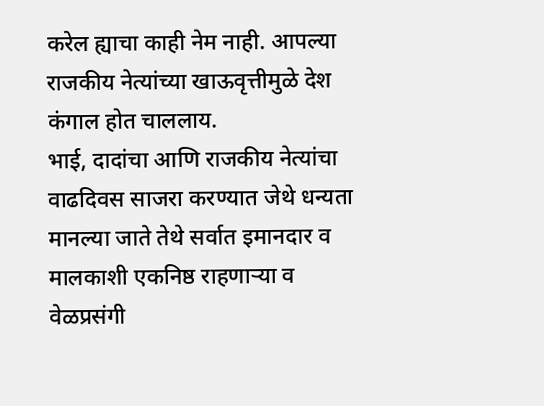करेल ह्याचा काही नेम नाही. आपल्या राजकीय नेत्यांच्या खाऊवृत्तीमुळे देश कंगाल होत चाललाय.
भाई, दादांचा आणि राजकीय नेत्यांचा वाढदिवस साजरा करण्यात जेथे धन्यता मानल्या जाते तेथे सर्वात इमानदार व मालकाशी एकनिष्ठ राहणाऱ्या व वेळप्रसंगी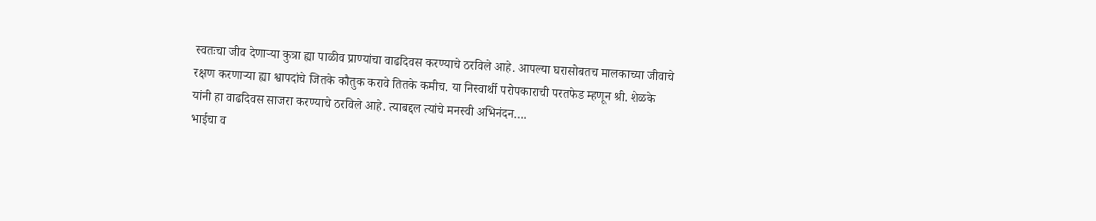स्वतःचा जीव देणाऱ्या कुत्रा ह्या पाळीव प्राण्यांचा वाढदिवस करण्याचे ठरविले आहे. आपल्या घरासोबतच मालकाच्या जीवाचे रक्षण करणाऱ्या ह्या श्वापदांचे जितके कौतुक करावे तितके कमीच. या निस्वार्थी परोपकाराची परतफेड म्हणून श्री. शेळके यांनी हा वाढदिवस साजरा करण्याचे ठरविले आहे. त्याबद्दल त्यांचे मनस्वी अभिनंदन….
भाईचा व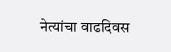नेत्यांचा वाढदिवस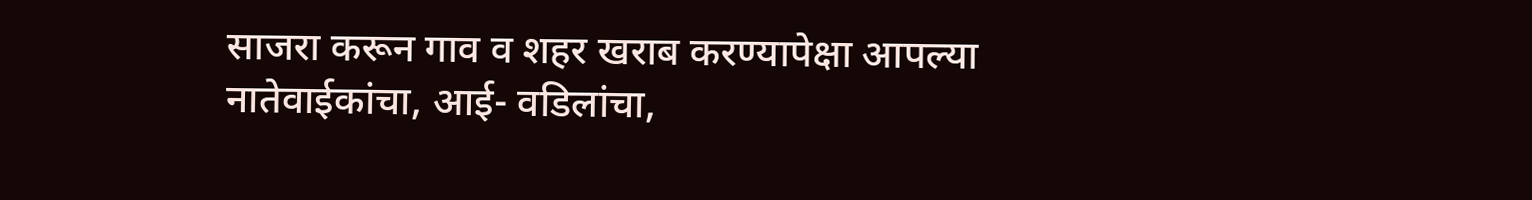साजरा करून गाव व शहर खराब करण्यापेक्षा आपल्या नातेवाईकांचा, आई- वडिलांचा,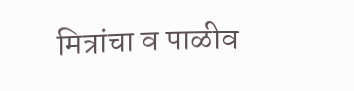मित्रांचा व पाळीव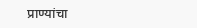प्राण्यांचा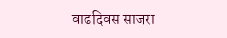वाढदिवस साजरा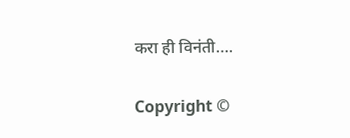करा ही विनंती….

Copyright ©